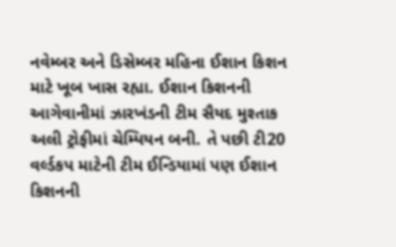નવેમ્બર અને ડિસેમ્બર મહિના ઈશાન કિશન માટે ખૂબ ખાસ રહ્યા. ઈશાન કિશનની આગેવાનીમાં ઝારખંડની ટીમ સૈયદ મુશ્તાક અલી ટ્રોફીમાં ચેમ્પિયન બની. તે પછી ટી20 વર્લ્ડકપ માટેની ટીમ ઈન્ડિયામાં પણ ઈશાન કિશનની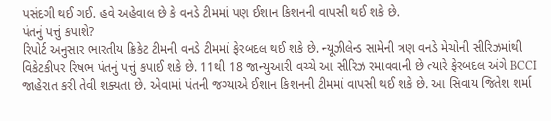પસંદગી થઈ ગઈ. હવે અહેવાલ છે કે વનડે ટીમમાં પણ ઈશાન કિશનની વાપસી થઈ શકે છે.
પંતનું પત્તું કપાશે?
રિપોર્ટ અનુસાર ભારતીય ક્રિકેટ ટીમની વનડે ટીમમાં ફેરબદલ થઈ શકે છે. ન્યૂઝીલેન્ડ સામેની ત્રણ વનડે મેચોની સીરિઝમાંથી વિકેટકીપર રિષભ પંતનું પત્તું કપાઈ શકે છે. 11થી 18 જાન્યુઆરી વચ્ચે આ સીરિઝ રમાવવાની છે ત્યારે ફેરબદલ અંગે BCCI જાહેરાત કરી તેવી શક્યતા છે. એવામાં પંતની જગ્યાએ ઈશાન કિશનની ટીમમાં વાપસી થઈ શકે છે. આ સિવાય જિતેશ શર્મા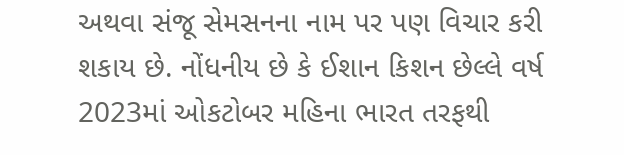અથવા સંજૂ સેમસનના નામ પર પણ વિચાર કરી શકાય છે. નોંધનીય છે કે ઈશાન કિશન છેલ્લે વર્ષ 2023માં ઓકટોબર મહિના ભારત તરફથી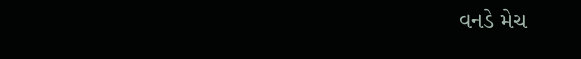વનડે મેચ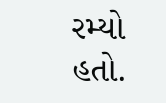રમ્યો હતો.